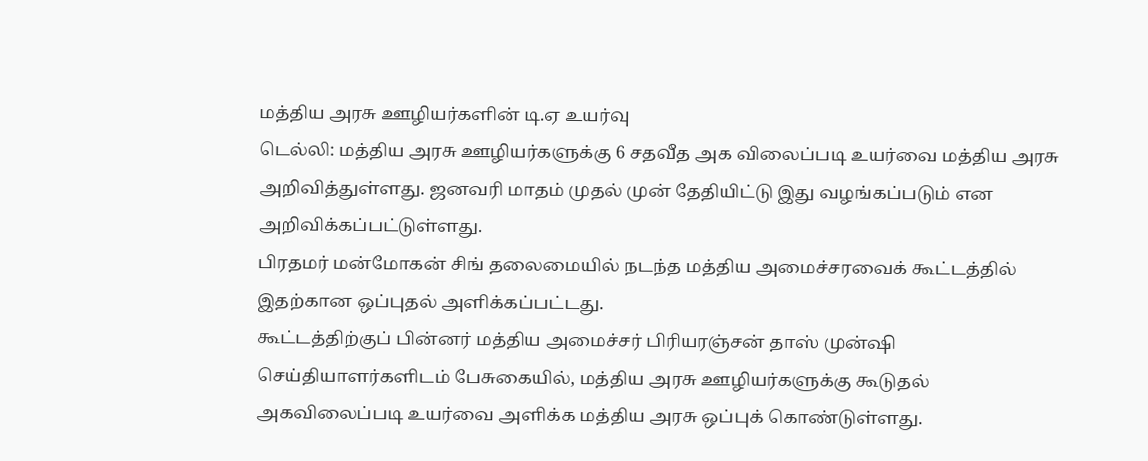மத்திய அரசு ஊழியர்களின் டி.ஏ உயர்வு
டெல்லி: மத்திய அரசு ஊழியர்களுக்கு 6 சதவீத அக விலைப்படி உயர்வை மத்திய அரசு அறிவித்துள்ளது. ஜனவரி மாதம் முதல் முன் தேதியிட்டு இது வழங்கப்படும் என அறிவிக்கப்பட்டுள்ளது.
பிரதமர் மன்மோகன் சிங் தலைமையில் நடந்த மத்திய அமைச்சரவைக் கூட்டத்தில் இதற்கான ஒப்புதல் அளிக்கப்பட்டது.
கூட்டத்திற்குப் பின்னர் மத்திய அமைச்சர் பிரியரஞ்சன் தாஸ் முன்ஷி செய்தியாளர்களிடம் பேசுகையில், மத்திய அரசு ஊழியர்களுக்கு கூடுதல் அகவிலைப்படி உயர்வை அளிக்க மத்திய அரசு ஒப்புக் கொண்டுள்ளது.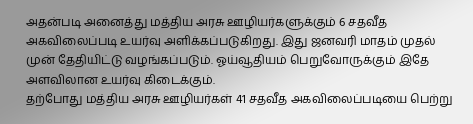அதன்படி அனைத்து மத்திய அரசு ஊழியர்களுக்கும் 6 சதவீத அகவிலைப்படி உயர்வு அளிக்கப்படுகிறது. இது ஜனவரி மாதம் முதல் முன் தேதியிட்டு வழங்கப்படும். ஓய்வூதியம் பெறுவோருக்கும் இதே அளவிலான உயர்வு கிடைக்கும்.
தற்போது மத்திய அரசு ஊழியர்கள் 41 சதவீத அகவிலைப்படியை பெற்று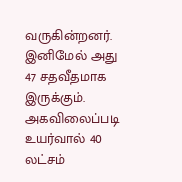வருகின்றனர். இனிமேல் அது 47 சதவீதமாக இருக்கும்.
அகவிலைப்படி உயர்வால் 40 லட்சம்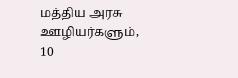மத்திய அரசு ஊழியர்களும், 10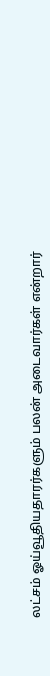லட்சம் ஓய்வூதியதாரர்களும் பலன் அடைவார்கள் என்றார்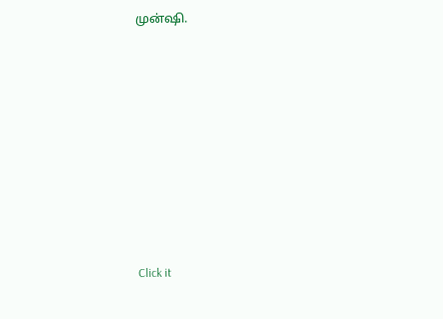முன்ஷி.












Click it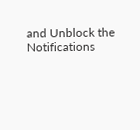and Unblock the Notifications